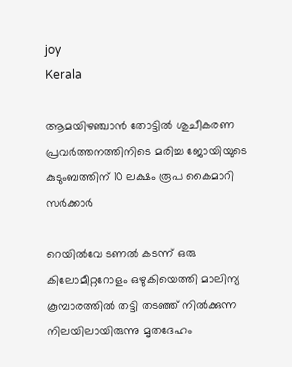joy
Kerala

ആമയിഴഞ്ചാൻ തോട്ടിൽ ശുചീകരണ പ്രവർത്തനത്തിനിടെ മരിച്ച ജോയിയുടെ കുടുംബത്തിന് 10 ലക്ഷം രൂപ കൈമാറി സർക്കാർ

റെയിൽവേ ടണൽ കടന്ന് ഒരു കിലോമീറ്ററോളം ഒഴുകിയെത്തി മാലിന്യ കൂമ്പാരത്തിൽ തട്ടി തടഞ്ഞ് നിൽക്കുന്ന നിലയിലായിരുന്നു മൃതദേഹം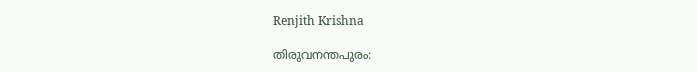Renjith Krishna

തിരുവനന്തപുരം: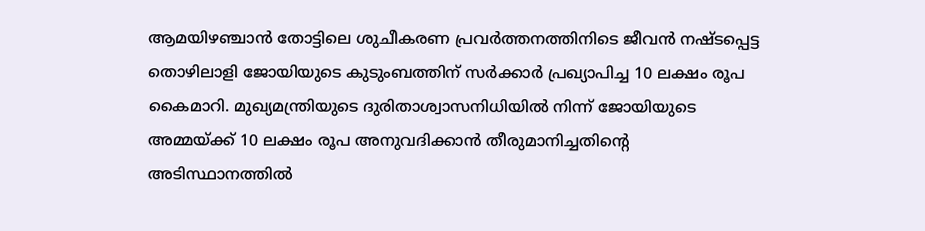ആമയിഴഞ്ചാൻ തോട്ടിലെ ശുചീകരണ പ്രവർത്തനത്തിനിടെ ജീവൻ നഷ്ടപ്പെട്ട തൊഴിലാളി ജോയിയുടെ കുടുംബത്തിന് സർക്കാർ പ്രഖ്യാപിച്ച 10 ലക്ഷം രൂപ കൈമാറി. മുഖ്യമന്ത്രിയുടെ ദുരിതാശ്വാസനിധിയിൽ നിന്ന് ജോയിയുടെ അമ്മയ്ക്ക് 10 ലക്ഷം രൂപ അനുവദിക്കാൻ തീരുമാനിച്ചതിന്റെ അടിസ്ഥാനത്തിൽ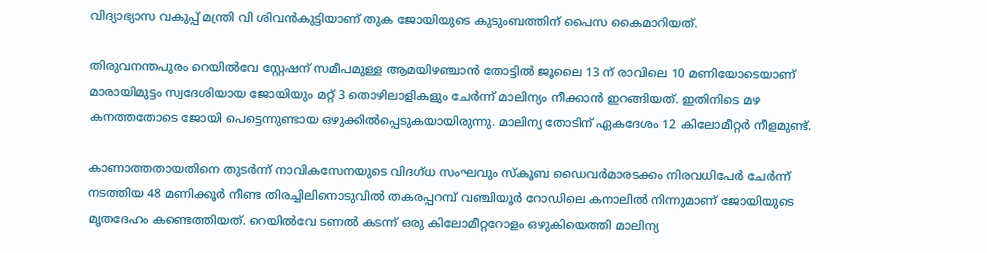വിദ്യാഭ്യാസ വകുപ്പ് മന്ത്രി വി ശിവൻകുട്ടിയാണ് തുക ജോയിയുടെ കുടുംബത്തിന് പൈസ കൈമാറിയത്.

തിരുവനന്തപുരം റെയിൽവേ സ്റ്റേഷന് സമീപമുള്ള ആമയിഴഞ്ചാൻ തോട്ടിൽ ജൂലൈ 13 ന് രാവിലെ 10 മണിയോടെയാണ് മാരായിമുട്ടം സ്വദേശിയായ ജോയിയും മറ്റ് 3 തൊഴിലാളികളും ചേർന്ന് മാലിന്യം നീക്കാൻ ഇറങ്ങിയത്. ഇതിനിടെ മഴ കനത്തതോടെ ജോയി പെട്ടെന്നുണ്ടായ ഒഴുക്കില്‍പ്പെടുകയായിരുന്നു. മാലിന്യ തോടിന് ഏകദേശം 12 കിലോമീറ്റർ നീളമുണ്ട്.

കാണാത്തതായതിനെ തുടർന്ന് നാവികസേനയുടെ വിദഗ്ധ സംഘവും സ്കൂബ ഡൈവർമാരടക്കം നിരവധിപേർ ചേർന്ന് നടത്തിയ 48 മണിക്കൂർ നീണ്ട തിരച്ചിലിനൊടുവില്‍ തകരപ്പറമ്പ് വഞ്ചിയൂർ റോ‍ഡിലെ കനാലിൽ നിന്നുമാണ് ജോയിയുടെ മൃതദേഹം കണ്ടെത്തിയത്. റെയിൽവേ ടണൽ കടന്ന് ഒരു കിലോമീറ്ററോളം ഒഴുകിയെത്തി മാലിന്യ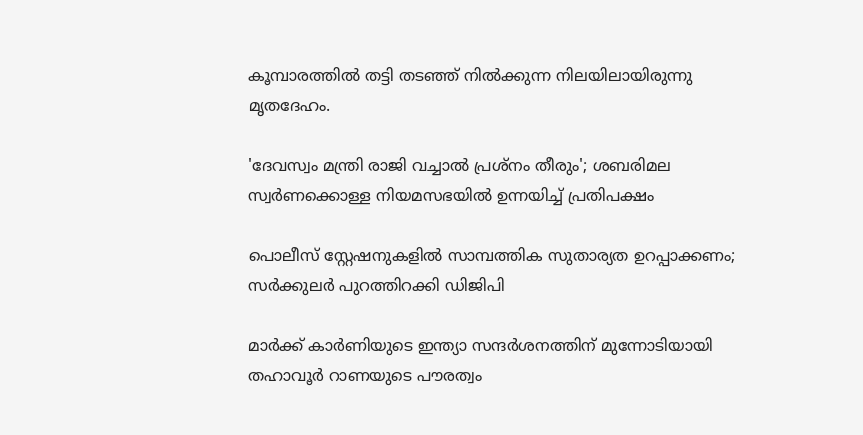കൂമ്പാരത്തിൽ തട്ടി തടഞ്ഞ് നിൽക്കുന്ന നിലയിലായിരുന്നു മൃതദേഹം.

'ദേവസ്വം മന്ത്രി രാജി വച്ചാൽ പ്രശ്നം തീരും'; ശബരിമല സ്വർണക്കൊള്ള നിയമസഭയിൽ ഉന്നയിച്ച് പ്രതിപക്ഷം

പൊലീസ് സ്റ്റേഷനുകളിൽ സാമ്പത്തിക സുത‍ാര‍്യത ഉറപ്പാക്കണം; സർക്കുലർ പുറത്തിറക്കി ഡിജിപി

മാർക്ക് കാർണിയുടെ ഇന്ത്യാ സന്ദർശനത്തിന് മുന്നോടിയായി തഹാവൂര്‍ റാണയുടെ പൗരത്വം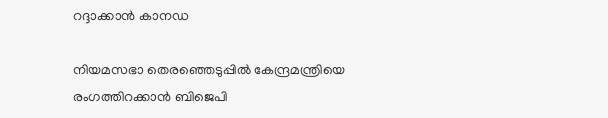റദ്ദാക്കാന്‍ കാനഡ

നിയമസഭാ തെരഞ്ഞെടുപ്പിൽ‌ കേന്ദ്രമന്ത്രിയെ രംഗത്തിറക്കാൻ ബിജെപി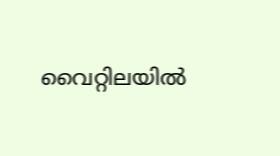വൈറ്റിലയിൽ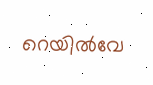റെയിൽവേ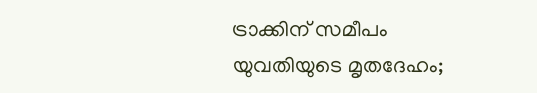ട്രാക്കിന് സമീപം യുവതിയുടെ മൃതദേഹം;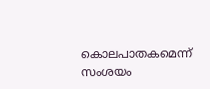കൊലപാതകമെന്ന് സംശയം